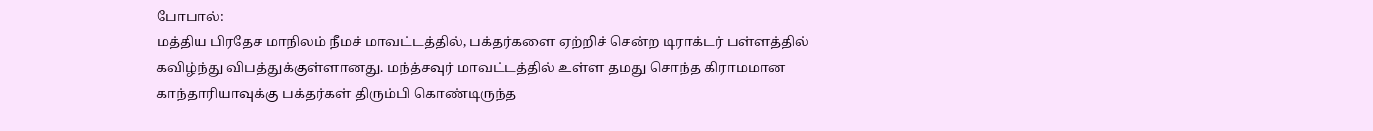போபால்:
மத்திய பிரதேச மாநிலம் நீமச் மாவட்டத்தில், பக்தர்களை ஏற்றிச் சென்ற டிராக்டர் பள்ளத்தில் கவிழ்ந்து விபத்துக்குள்ளானது. மந்த்சவுர் மாவட்டத்தில் உள்ள தமது சொந்த கிராமமான காந்தாரியாவுக்கு பக்தர்கள் திரும்பி கொண்டிருந்த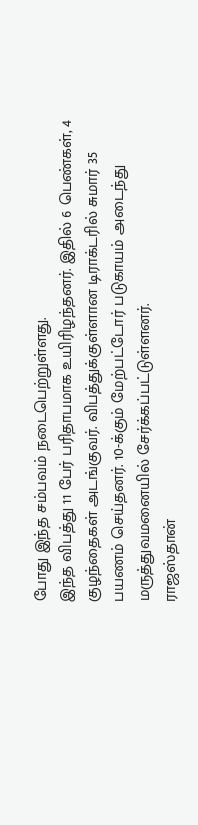போது இந்த சம்பவம் நடைபெற்றுள்ளது.
இந்த விபத்து 11 பேர் பரிதாபமாக உயிரிழந்தனர். இதில் 6 பெண்கள், 4 குழந்தைகள் அடங்குவர். விபத்துக்குள்ளான டிராக்டரில் சுமார் 35 பயணம் செய்தனர். 10-க்கும் மேற்பட்டோர் படுகாயம் அடைந்து மருத்துவமனையில் சேர்க்கப்பட்டுள்ளனர்.
ராஜஸ்தான்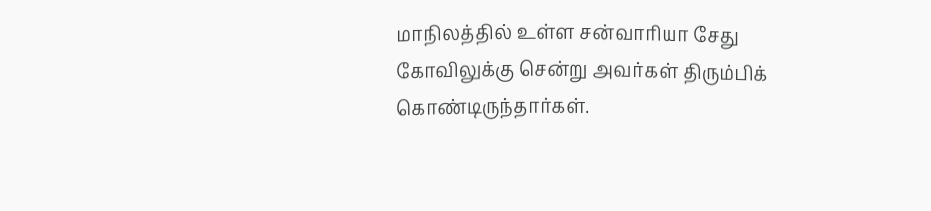மாநிலத்தில் உள்ள சன்வாரியா சேது கோவிலுக்கு சென்று அவர்கள் திரும்பிக் கொண்டிருந்தார்கள்.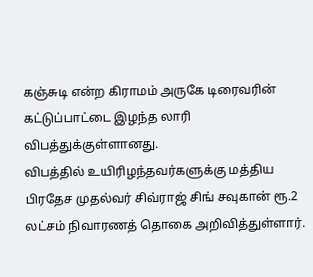கஞ்சுடி என்ற கிராமம் அருகே டிரைவரின் கட்டுப்பாட்டை இழந்த லாரி விபத்துக்குள்ளானது.
விபத்தில் உயிரிழந்தவர்களுக்கு மத்திய பிரதேச முதல்வர் சிவ்ராஜ் சிங் சவுகான் ரூ.2 லட்சம் நிவாரணத் தொகை அறிவித்துள்ளார்.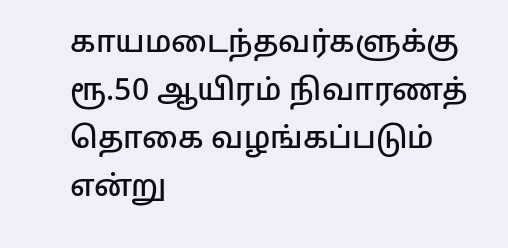காயமடைந்தவர்களுக்கு ரூ.50 ஆயிரம் நிவாரணத் தொகை வழங்கப்படும் என்று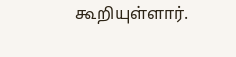கூறியுள்ளார்.